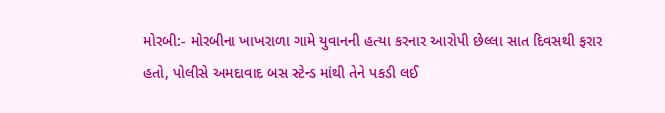મોરબી:- મોરબીના ખાખરાળા ગામે યુવાનની હત્યા કરનાર આરોપી છેલ્લા સાત દિવસથી ફરાર હતો, પોલીસે અમદાવાદ બસ સ્ટેન્ડ માંથી તેને પકડી લઈ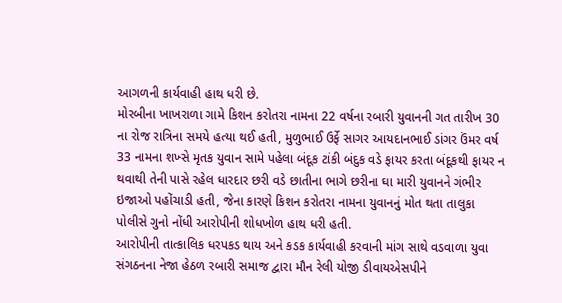આગળની કાર્યવાહી હાથ ધરી છે.
મોરબીના ખાખરાળા ગામે કિશન કરોતરા નામના 22 વર્ષના રબારી યુવાનની ગત તારીખ 30 ના રોજ રાત્રિના સમયે હત્યા થઈ હતી, મુળુભાઈ ઉર્ફે સાગર આયદાનભાઈ ડાંગર ઉંમર વર્ષ 33 નામના શખ્સે મૃતક યુવાન સામે પહેલા બંદૂક ટાંકી બંદુક વડે ફાયર કરતા બંદૂકથી ફાયર ન થવાથી તેની પાસે રહેલ ધારદાર છરી વડે છાતીના ભાગે છરીના ઘા મારી યુવાનને ગંભીર ઇજાઓ પહોંચાડી હતી, જેના કારણે કિશન કરોતરા નામના યુવાનનું મોત થતા તાલુકા પોલીસે ગુનો નોંધી આરોપીની શોધખોળ હાથ ધરી હતી.
આરોપીની તાત્કાલિક ધરપકડ થાય અને કડક કાર્યવાહી કરવાની માંગ સાથે વડવાળા યુવા સંગઠનના નેજા હેઠળ રબારી સમાજ દ્વારા મૌન રેલી યોજી ડીવાયએસપીને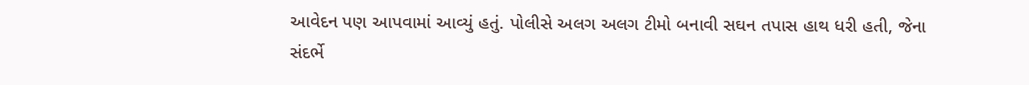આવેદન પણ આપવામાં આવ્યું હતું. પોલીસે અલગ અલગ ટીમો બનાવી સઘન તપાસ હાથ ધરી હતી, જેના સંદર્ભે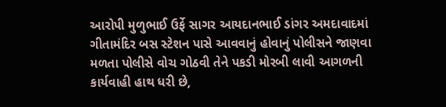આરોપી મુળુભાઈ ઉર્ફે સાગર આયદાનભાઈ ડાંગર અમદાવાદમાં ગીતામંદિર બસ સ્ટેશન પાસે આવવાનું હોવાનું પોલીસને જાણવા મળતા પોલીસે વોચ ગોઠવી તેને પકડી મોરબી લાવી આગળની કાર્યવાહી હાથ ધરી છે,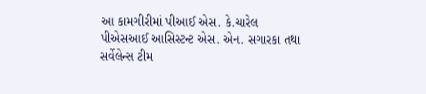આ કામગીરીમાં પીઆઈ એસ. કે.ચારેલ પીએસઆઈ આસિસ્ટન્ટ એસ. એન. સગારકા તથા સર્વેલેન્સ ટીમ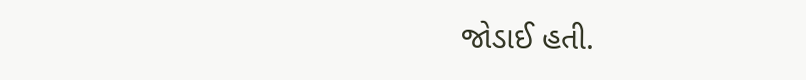જોડાઈ હતી.